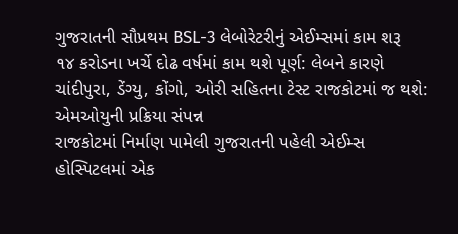ગુજરાતની સૌપ્રથમ BSL-3 લેબોરેટરીનું એઈમ્સમાં કામ શરૂ
૧૪ કરોડના ખર્ચે દોઢ વર્ષમાં કામ થશે પૂર્ણ: લેબને કારણે ચાંદીપુરા, ડેંગ્યુ, કોંગો, ઓરી સહિતના ટેસ્ટ રાજકોટમાં જ થશે: એમઓયુની પ્રક્રિયા સંપન્ન
રાજકોટમાં નિર્માણ પામેલી ગુજરાતની પહેલી એઈમ્સ હોસ્પિટલમાં એક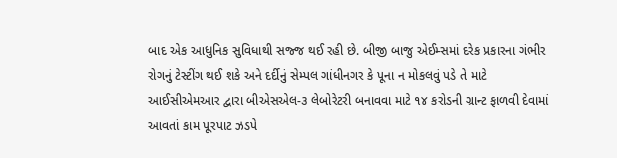બાદ એક આધુનિક સુવિધાથી સજ્જ થઈ રહી છે. બીજી બાજુ એઈમ્સમાં દરેક પ્રકારના ગંભીર રોગનું ટેસ્ટીંગ થઈ શકે અને દર્દીનું સેમ્પલ ગાંધીનગર કે પૂના ન મોકલવું પડે તે માટે આઈસીએમઆર દ્વારા બીએસએલ-૩ લેબોરેટરી બનાવવા માટે ૧૪ કરોડની ગ્રાન્ટ ફાળવી દેવામાં આવતાં કામ પૂરપાટ ઝડપે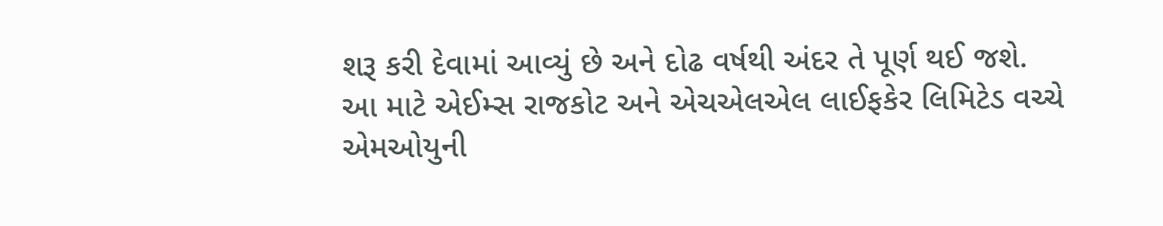શરૂ કરી દેવામાં આવ્યું છે અને દોઢ વર્ષથી અંદર તે પૂર્ણ થઈ જશે.
આ માટે એઈમ્સ રાજકોટ અને એચએલએલ લાઈફકેર લિમિટેડ વચ્ચે એમઓયુની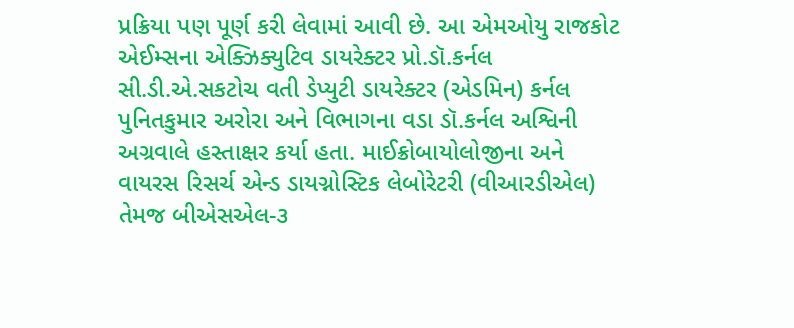પ્રક્રિયા પણ પૂર્ણ કરી લેવામાં આવી છે. આ એમઓયુ રાજકોટ એઈમ્સના એક્ઝિક્યુટિવ ડાયરેક્ટર પ્રો.ડૉ.કર્નલ સી.ડી.એ.સકટોચ વતી ડેપ્યુટી ડાયરેક્ટર (એડમિન) કર્નલ પુનિતકુમાર અરોરા અને વિભાગના વડા ડૉ.કર્નલ અશ્વિની અગ્રવાલે હસ્તાક્ષર કર્યા હતા. માઈક્રોબાયોલોજીના અને વાયરસ રિસર્ચ એન્ડ ડાયગ્નોસ્ટિક લેબોરેટરી (વીઆરડીએલ) તેમજ બીએસએલ-૩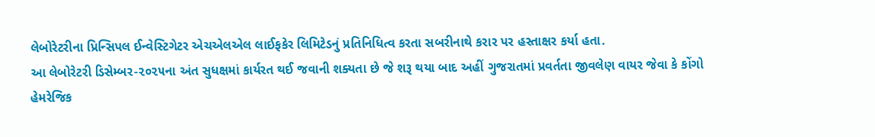લેબોરેટરીના પ્રિન્સિપલ ઈન્વેસ્ટિગેટર એચએલએલ લાઈફકેર લિમિટેડનું પ્રતિનિધિત્વ કરતા સબરીનાથે કરાર પર હસ્તાક્ષર કર્યા હતા.
આ લેબોરેટરી ડિસેમ્બર-૨૦૨૫ના અંત સુધક્ષમાં કાર્યરત થઈ જવાની શક્યતા છે જે શરૂ થયા બાદ અહીં ગુજરાતમાં પ્રવર્તતા જીવલેણ વાયર જેવા કે કોંગો હેમરેજિક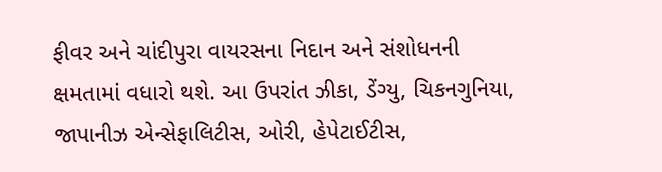ફીવર અને ચાંદીપુરા વાયરસના નિદાન અને સંશોધનની ક્ષમતામાં વધારો થશે. આ ઉપરાંત ઝીકા, ડેંગ્યુ, ચિકનગુનિયા, જાપાનીઝ એન્સેફાલિટીસ, ઓરી, હેપેટાઈટીસ,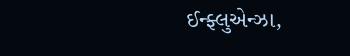ઈન્ફ્લુએન્ઝા,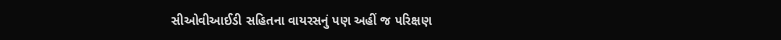સીઓવીઆઈડી સહિતના વાયરસનું પણ અહીં જ પરિક્ષણ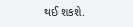થઈ શકશે.